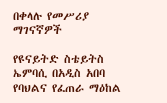በቀላሉ የመሥሪያ ማገናኛዎች

የዩናይትድ ስቴይትስ ኤምባሲ በአዲስ አበባ የባህልና የፈጠራ ማዕከል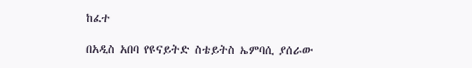ከፈተ

በአዲስ አበባ የዩናይትድ ስቴይትስ ኤምባሲ ያሰራው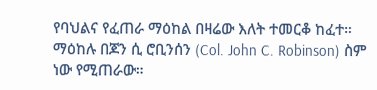የባህልና የፈጠራ ማዕከል በዛሬው እለት ተመርቆ ከፈተ። ማዕከሉ በጆን ሲ ሮቢንሰን (Col. John C. Robinson) ስም ነው የሚጠራው።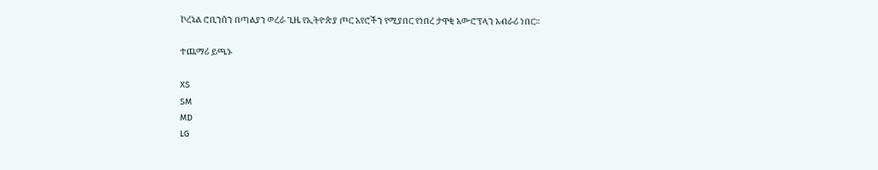ኮረኔል ሮቢንሰን በጣልያን ወረራ ጊዜ የኢትዮጵያ ጦር አየሮችን የሚያበር የነበረ ታዋቂ አውሮፕላን አብራሪ ነበር።

ተጨማሪ ይጫኑ

XS
SM
MD
LG